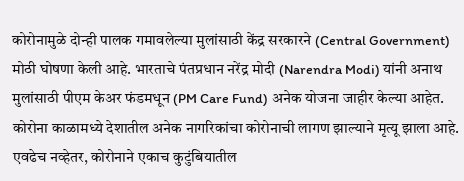कोरोनामुळे दोन्ही पालक गमावलेल्या मुलांसाठी केंद्र सरकारने (Central Government) मोठी घोषणा केली आहे. भारताचे पंतप्रधान नरेंद्र मोदी (Narendra Modi) यांनी अनाथ मुलांसाठी पीएम केअर फंडमधून (PM Care Fund) अनेक योजना जाहीर केल्या आहेत.
कोरोना काळामध्ये देशातील अनेक नागरिकांचा कोरोनाची लागण झाल्याने मृत्यू झाला आहे. एवढेच नव्हेतर, कोरोनाने एकाच कुटुंबियातील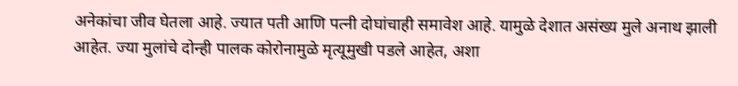अनेकांचा जीव घेतला आहे. ज्यात पती आणि पत्नी दोघांचाही समावेश आहे. यामुळे देशात असंख्य मुले अनाथ झाली आहेत. ज्या मुलांचे दोन्ही पालक कोरोनामुळे मृत्यूमुखी पडले आहेत, अशा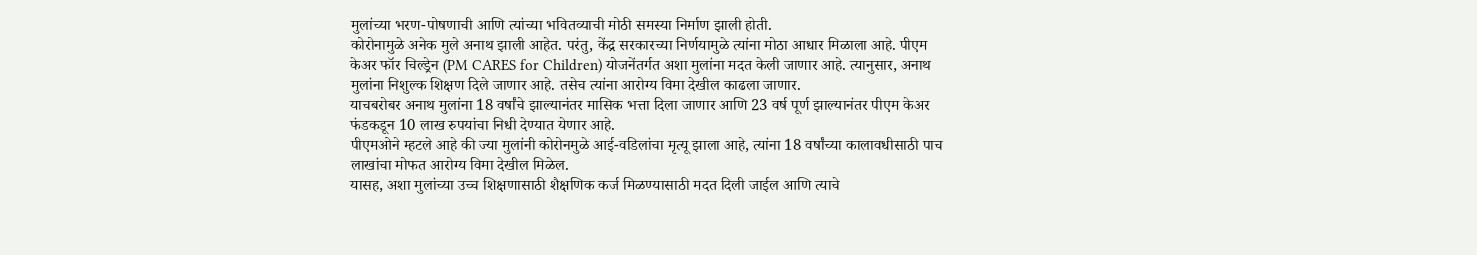मुलांच्या भरण-पोषणाची आणि त्यांच्या भवितव्याची मोठी समस्या निर्माण झाली होती.
कोरोनामुळे अनेक मुले अनाथ झाली आहेत. परंतु, केंद्र सरकारच्या निर्णयामुळे त्यांना मोठा आधार मिळाला आहे. पीएम केअर फॉर चिल्ड्रेन (PM CARES for Children) योजनेंतर्गत अशा मुलांना मदत केली जाणार आहे. त्यानुसार, अनाथ मुलांना निशुल्क शिक्षण दिले जाणार आहे. तसेच त्यांना आरोग्य विमा देखील काढला जाणार.
याचबरोबर अनाथ मुलांना 18 वर्षांचे झाल्यानंतर मासिक भत्ता दिला जाणार आणि 23 वर्ष पूर्ण झाल्यानंतर पीएम केअर फंडकडून 10 लाख रुपयांचा निधी देण्यात येणार आहे.
पीएमओने म्हटले आहे की ज्या मुलांनी कोरोनमुळे आई-वडिलांचा मृत्यू झाला आहे, त्यांना 18 वर्षांच्या कालावधीसाठी पाच लाखांचा मोफत आरोग्य विमा देखील मिळेल.
यासह, अशा मुलांच्या उच्च शिक्षणासाठी शैक्षणिक कर्ज मिळण्यासाठी मदत दिली जाईल आणि त्याचे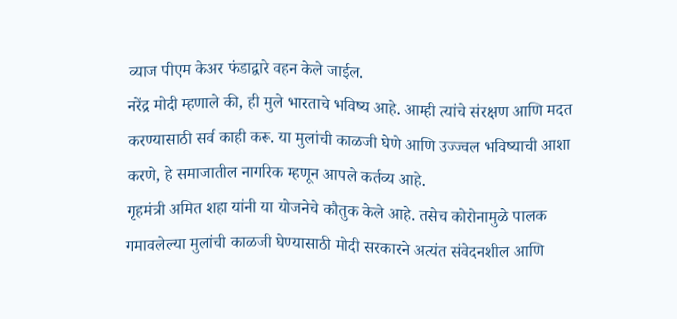व्याज पीएम केअर फंडाद्वारे वहन केले जाईल.
नरेंद्र मोदी म्हणाले की, ही मुले भारताचे भविष्य आहे. आम्ही त्यांचे संरक्षण आणि मदत करण्यासाठी सर्व काही करू. या मुलांची काळजी घेणे आणि उज्ज्वल भविष्याची आशा करणे, हे समाजातील नागरिक म्हणून आपले कर्तव्य आहे.
गृहमंत्री अमित शहा यांनी या योजनेचे कौतुक केले आहे. तसेच कोरोनामुळे पालक गमावलेल्या मुलांची काळजी घेण्यासाठी मोदी सरकारने अत्यंत संवेदनशील आणि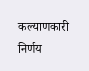कल्याणकारी निर्णय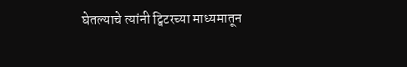घेतल्याचे त्यांनी ट्विटरच्या माध्यमातून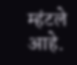म्हंटले आहे.